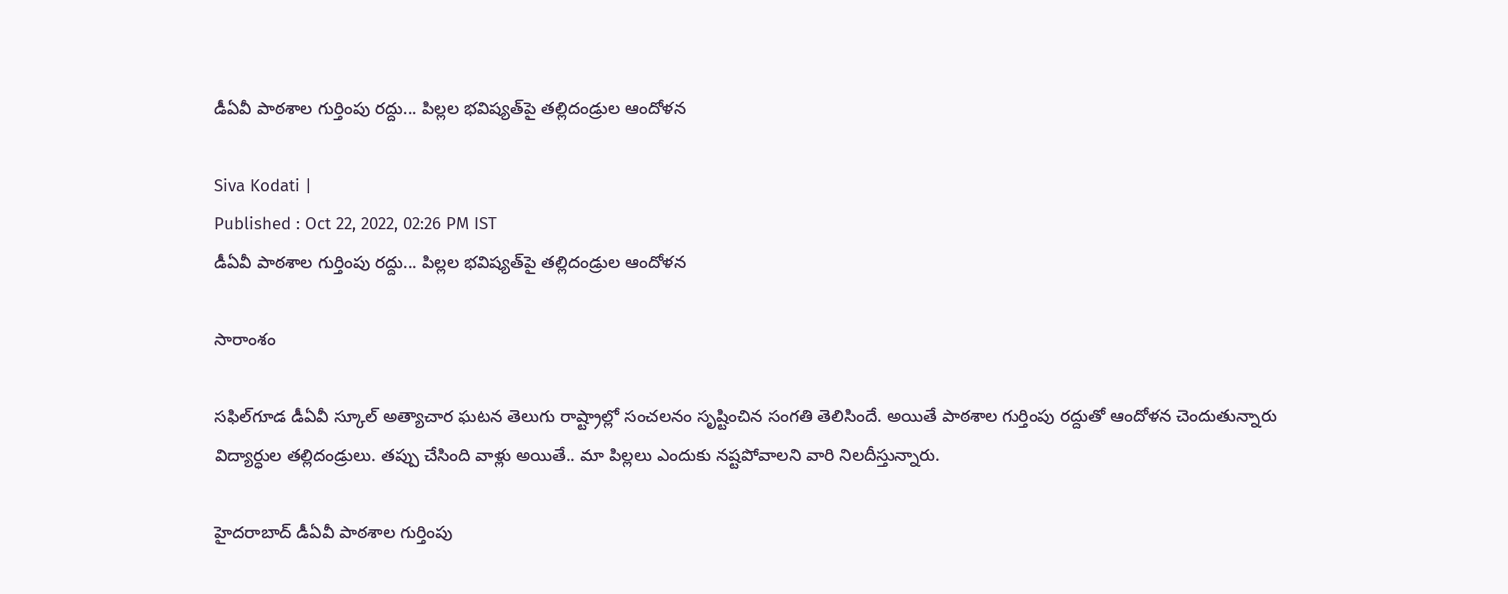డీఏవీ పాఠశాల గుర్తింపు రద్దు... పిల్లల భవిష్యత్‌పై తల్లిదండ్రుల ఆందోళన

Siva Kodati |
Published : Oct 22, 2022, 02:26 PM IST
డీఏవీ పాఠశాల గుర్తింపు రద్దు... పిల్లల భవిష్యత్‌పై తల్లిదండ్రుల ఆందోళన

సారాంశం

సఫిల్‌గూడ డీఏవీ స్కూల్ అత్యాచార ఘటన తెలుగు రాష్ట్రాల్లో సంచలనం సృష్టించిన సంగతి తెలిసిందే. అయితే పాఠశాల గుర్తింపు రద్దుతో ఆందోళన చెందుతున్నారు విద్యార్ధుల తల్లిదండ్రులు. తప్పు చేసింది వాళ్లు అయితే.. మా పిల్లలు ఎందుకు నష్టపోవాలని వారి నిలదీస్తున్నారు.

హైదరాబాద్ డీఏవీ పాఠశాల గుర్తింపు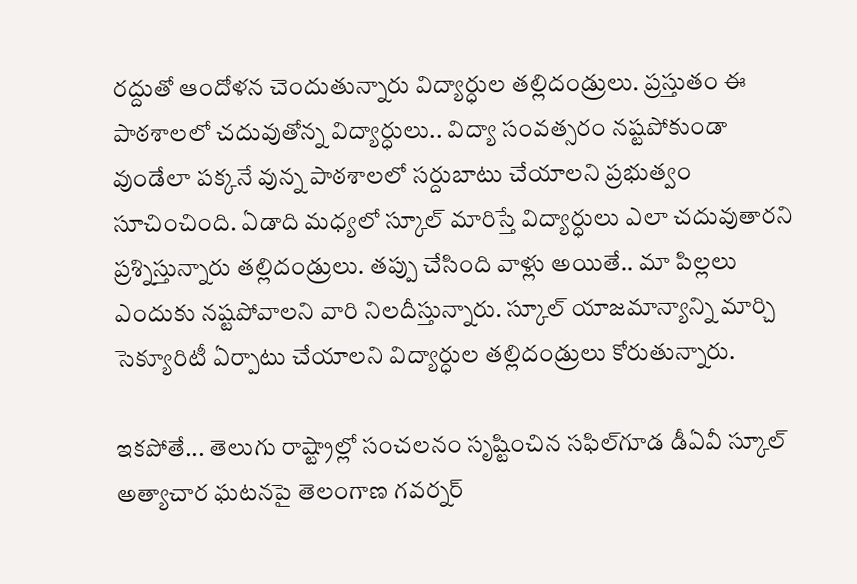రద్దుతో ఆందోళన చెందుతున్నారు విద్యార్ధుల తల్లిదండ్రులు. ప్రస్తుతం ఈ పాఠశాలలో చదువుతోన్న విద్యార్ధులు.. విద్యా సంవత్సరం నష్టపోకుండా వుండేలా పక్కనే వున్న పాఠశాలలో సర్దుబాటు చేయాలని ప్రభుత్వం సూచించింది. ఏడాది మధ్యలో స్కూల్ మారిస్తే విద్యార్ధులు ఎలా చదువుతారని ప్రశ్నిస్తున్నారు తల్లిదండ్రులు. తప్పు చేసింది వాళ్లు అయితే.. మా పిల్లలు ఎందుకు నష్టపోవాలని వారి నిలదీస్తున్నారు. స్కూల్ యాజమాన్యాన్ని మార్చి సెక్యూరిటీ ఏర్పాటు చేయాలని విద్యార్ధుల తల్లిదండ్రులు కోరుతున్నారు.

ఇకపోతే... తెలుగు రాష్ట్రాల్లో సంచలనం సృష్టించిన సఫిల్‌గూడ డీఏవీ స్కూల్ అత్యాచార ఘటనపై తెలంగాణ గవర్నర్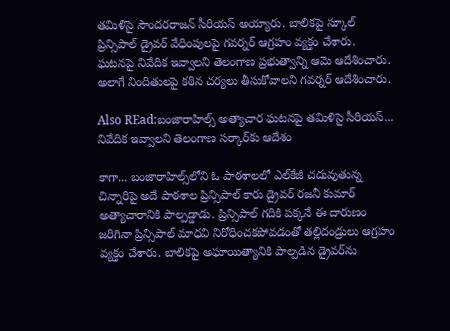తమిళిసై సౌందరరాజన్ సీరియస్ అయ్యారు. బాలికపై స్కూల్ ప్రిన్సిపాల్ డ్రైవర్ వేధింపులపై గవర్నర్ ఆగ్రహం వ్యక్తం చేశారు. ఘటనపై నివేదిక ఇవ్వాలని తెలంగాణ ప్రభుత్వాన్ని ఆమె ఆదేశించారు. అలాగే నిందితులపై కఠిన చర్యలు తీసుకోవాలని గవర్నర్ ఆదేశించారు.

Also REad:బంజారాహిల్స్ అత్యాచార ఘటనపై తమిళిసై సీరియస్... నివేదిక ఇవ్వాలని తెలంగాణ సర్కార్‌కు ఆదేశం

కాగా... బంజారాహిల్స్‌లోని ఓ పాఠశాలలో ఎల్‌కేజీ చదువుతున్న చిన్నారిపై అదే పాఠశాల ప్రిన్సిపాల్ కారు డ్రైవర్ రజనీ కుమార్ అత్యాచారానికి పాల్పడ్డాడు. ప్రిన్సిపాల్ గదికి పక్కనే ఈ దారుణం జరిగినా ప్రిన్సిపాల్ మాధవి నిరోధించకపోవడంతో తల్లిదండ్రులు ఆగ్రహం వ్యక్తం చేశారు. బాలికపై అఘాయిత్యానికి పాల్పడిన డ్రైవర్‌ను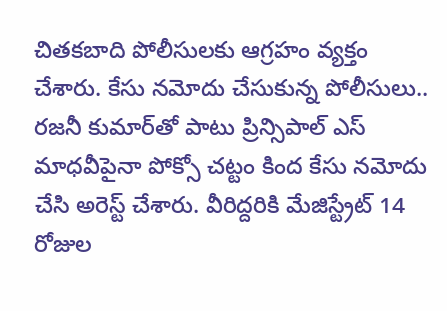చితకబాది పోలీసులకు ఆగ్రహం వ్యక్తం చేశారు. కేసు నమోదు చేసుకున్న పోలీసులు.. రజనీ కుమార్‌తో పాటు ప్రిన్సిపాల్ ఎస్ మాధవీపైనా పోక్సో చట్టం కింద కేసు నమోదు చేసి అరెస్ట్ చేశారు. వీరిద్దరికి మేజిస్ట్రేట్ 14 రోజుల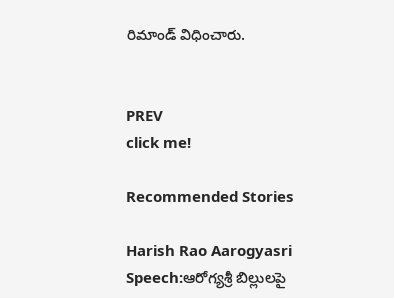రిమాండ్ విధించారు.


PREV
click me!

Recommended Stories

Harish Rao Aarogyasri Speech:ఆరోగ్యశ్రీ బిల్లులపై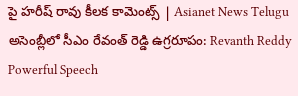పై హరీష్ రావు కీలక కామెంట్స్ | Asianet News Telugu
అసెంబ్లీలో సీఎం రేవంత్ రెడ్డి ఉగ్రరూపం: Revanth Reddy Powerful Speech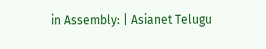in Assembly: | Asianet Telugu